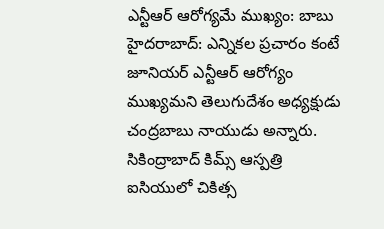ఎన్టీఆర్ ఆరోగ్యమే ముఖ్యం: బాబు
హైదరాబాద్: ఎన్నికల ప్రచారం కంటే జూనియర్ ఎన్టీఆర్ ఆరోగ్యం ముఖ్యమని తెలుగుదేశం అధ్యక్షుడు చంద్రబాబు నాయుడు అన్నారు. సికింద్రాబాద్ కిమ్స్ ఆస్పత్రి ఐసియులో చికిత్స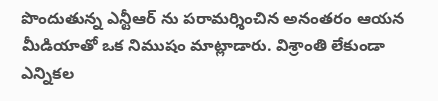పొందుతున్న ఎన్టీఆర్ ను పరామర్శించిన అనంతరం ఆయన మీడియాతో ఒక నిముషం మాట్లాడారు. విశ్రాంతి లేకుండా ఎన్నికల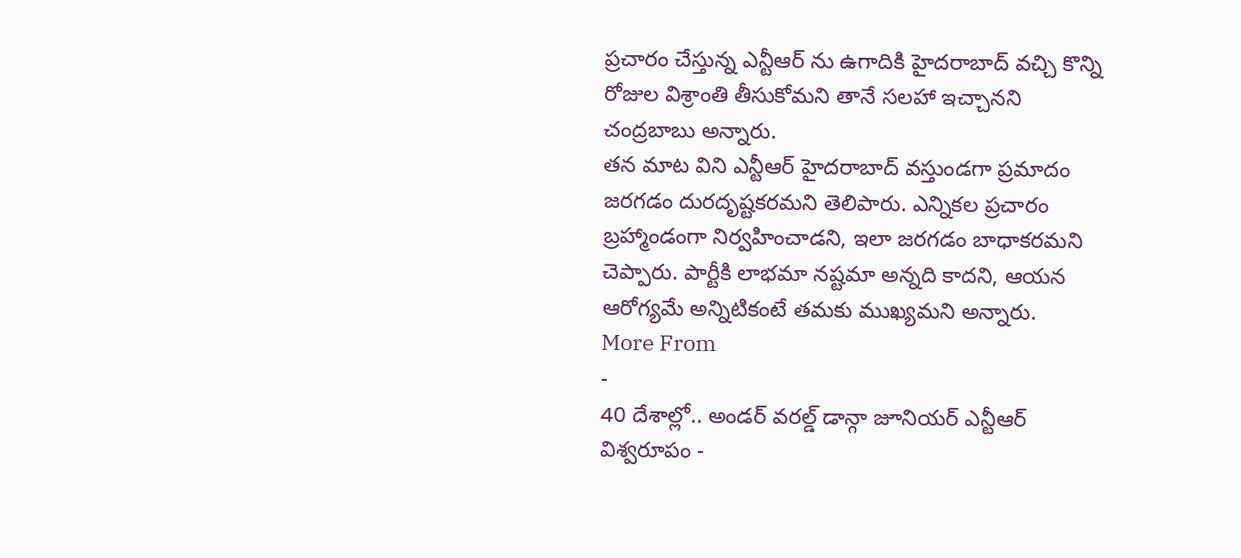ప్రచారం చేస్తున్న ఎన్టీఆర్ ను ఉగాదికి హైదరాబాద్ వచ్చి కొన్ని రోజుల విశ్రాంతి తీసుకోమని తానే సలహా ఇచ్చానని చంద్రబాబు అన్నారు.
తన మాట విని ఎన్టీఆర్ హైదరాబాద్ వస్తుండగా ప్రమాదం జరగడం దురదృష్టకరమని తెలిపారు. ఎన్నికల ప్రచారం బ్రహ్మాండంగా నిర్వహించాడని, ఇలా జరగడం బాధాకరమని చెప్పారు. పార్టీకి లాభమా నష్టమా అన్నది కాదని, ఆయన ఆరోగ్యమే అన్నిటికంటే తమకు ముఖ్యమని అన్నారు.
More From
-
40 దేశాల్లో.. అండర్ వరల్డ్ డాన్గా జూనియర్ ఎన్టీఆర్ విశ్వరూపం -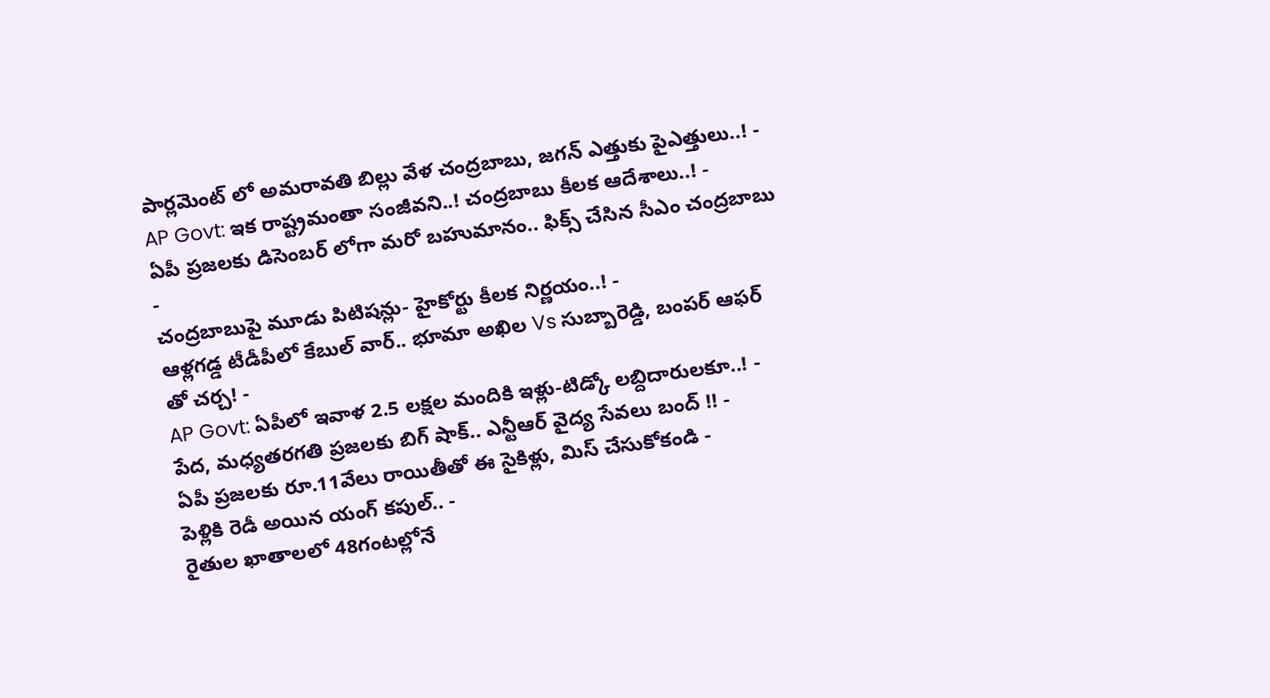పార్లమెంట్ లో అమరావతి బిల్లు వేళ చంద్రబాబు, జగన్ ఎత్తుకు పైఎత్తులు..! -
AP Govt: ఇక రాష్ట్రమంతా సంజీవని..! చంద్రబాబు కీలక ఆదేశాలు..! -
ఏపీ ప్రజలకు డిసెంబర్ లోగా మరో బహుమానం.. ఫిక్స్ చేసిన సీఎం చంద్రబాబు -
చంద్రబాబుపై మూడు పిటిషన్లు- హైకోర్టు కీలక నిర్ణయం..! -
ఆళ్లగడ్డ టీడీపీలో కేబుల్ వార్.. భూమా అఖిల Vs సుబ్బారెడ్డి, బంపర్ ఆఫర్ తో చర్చ! -
AP Govt: ఏపీలో ఇవాళ 2.5 లక్షల మందికి ఇళ్లు-టిడ్కో లబ్దిదారులకూ..! -
పేద, మధ్యతరగతి ప్రజలకు బిగ్ షాక్.. ఎన్టీఆర్ వైద్య సేవలు బంద్ !! -
ఏపీ ప్రజలకు రూ.11వేలు రాయితీతో ఈ సైకిళ్లు, మిస్ చేసుకోకండి -
పెళ్లికి రెడీ అయిన యంగ్ కపుల్.. -
రైతుల ఖాతాలలో 48గంటల్లోనే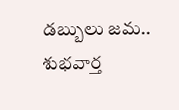డబ్బులు జమ.. శుభవార్త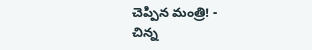చెప్పిన మంత్రి! -
చిన్న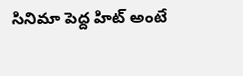సినిమా పెద్ద హిట్ అంటే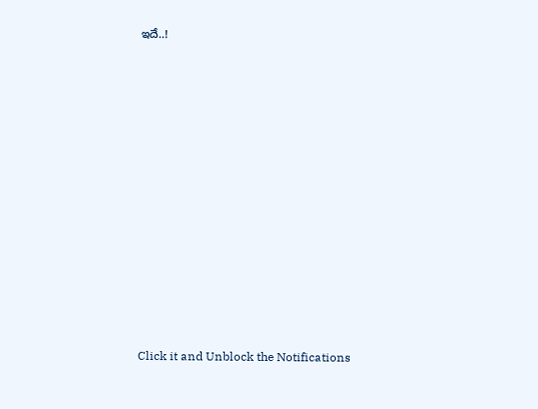ఇదే..!












Click it and Unblock the Notifications